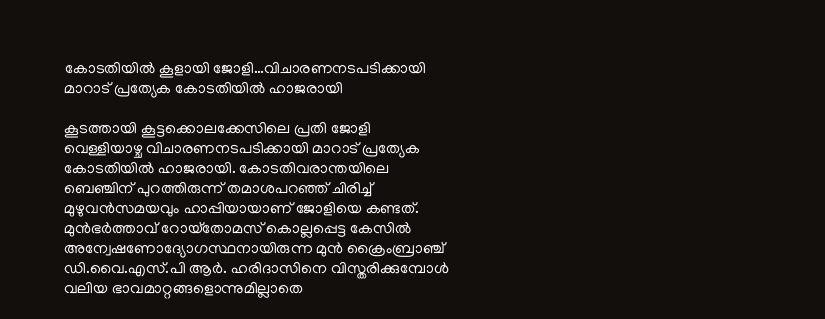കോടതിയിൽ കൂളായി ജോളി…വിചാരണനടപടിക്കായി മാറാട് പ്രത്യേക കോടതിയിൽ ഹാജരായി

കൂടത്തായി കൂട്ടക്കൊലക്കേസിലെ പ്രതി ജോളി വെള്ളിയാഴ്ച വിചാരണനടപടിക്കായി മാറാട് പ്രത്യേക കോടതിയിൽ ഹാജരായി. കോടതിവരാന്തയിലെ ബെഞ്ചിന് പുറത്തിരുന്ന് തമാശപറഞ്ഞ് ചിരിച്ച് മുഴുവൻസമയവും ഹാപ്പിയായാണ് ജോളിയെ കണ്ടത്. മുൻഭർത്താവ് റോയ്‌തോമസ് കൊല്ലപ്പെട്ട കേസിൽ അന്വേഷണോദ്യോഗസ്ഥനായിരുന്ന മുൻ ക്രൈംബ്രാഞ്ച് ഡി.വൈ.എസ്.പി ആർ. ഹരിദാസിനെ വിസ്തരിക്കുമ്പോൾ വലിയ ഭാവമാറ്റങ്ങളൊന്നുമില്ലാതെ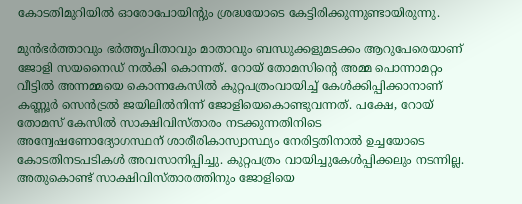കോടതിമുറിയിൽ ഓരോപോയിന്റും ശ്രദ്ധയോടെ കേട്ടിരിക്കുന്നുണ്ടായിരുന്നു.

മുൻഭർത്താവും ഭർത്തൃപിതാവും മാതാവും ബന്ധുക്കളുമടക്കം ആറുപേരെയാണ് ജോളി സയനൈഡ് നൽകി കൊന്നത്. റോയ് തോമസിന്റെ അമ്മ പൊന്നാമറ്റം വീട്ടിൽ അന്നമ്മയെ കൊന്നകേസിൽ കുറ്റപത്രംവായിച്ച് കേൾക്കിപ്പിക്കാനാണ് കണ്ണൂർ സെൻട്രൽ ജയിലിൽനിന്ന് ജോളിയെകൊണ്ടുവന്നത്. പക്ഷേ, റോയ് തോമസ് കേസിൽ സാക്ഷിവിസ്താരം നടക്കുന്നതിനിടെ അന്വേഷണോദ്യോഗസ്ഥന് ശാരീരികാസ്വാസ്ഥ്യം നേരിട്ടതിനാൽ ഉച്ചയോടെ കോടതിനടപടികൾ അവസാനിപ്പിച്ചു. കുറ്റപത്രം വായിച്ചുകേൾപ്പിക്കലും നടന്നില്ല. അതുകൊണ്ട് സാക്ഷിവിസ്താരത്തിനും ജോളിയെ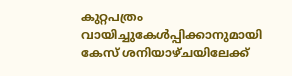കുറ്റപത്രം വായിച്ചുകേൾപ്പിക്കാനുമായി കേസ് ശനിയാഴ്ചയിലേക്ക്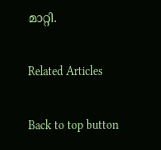മാറ്റി.

Related Articles

Back to top button